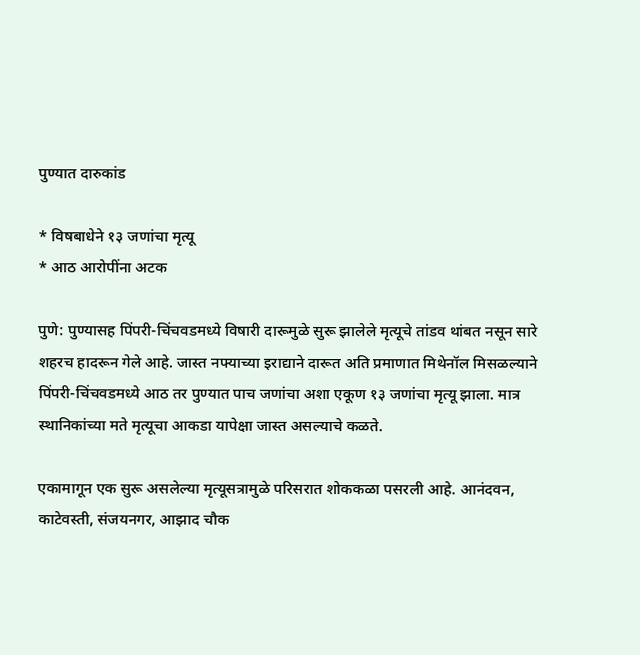पुण्यात दारुकांड

* विषबाधेने १३ जणांचा मृत्यू
* आठ आरोपींना अटक

पुणे: पुण्यासह पिंपरी-चिंचवडमध्ये विषारी दारूमुळे सुरू झालेले मृत्यूचे तांडव थांबत नसून सारे शहरच हादरून गेले आहे. जास्त नफ्याच्या इराद्याने दारूत अति प्रमाणात मिथेनॉल मिसळल्याने पिंपरी-चिंचवडमध्ये आठ तर पुण्यात पाच जणांचा अशा एकूण १३ जणांचा मृत्यू झाला. मात्र स्थानिकांच्या मते मृत्यूचा आकडा यापेक्षा जास्त असल्याचे कळते.

एकामागून एक सुरू असलेल्या मृत्यूसत्रामुळे परिसरात शोककळा पसरली आहे. आनंदवन, काटेवस्ती, संजयनगर, आझाद चौक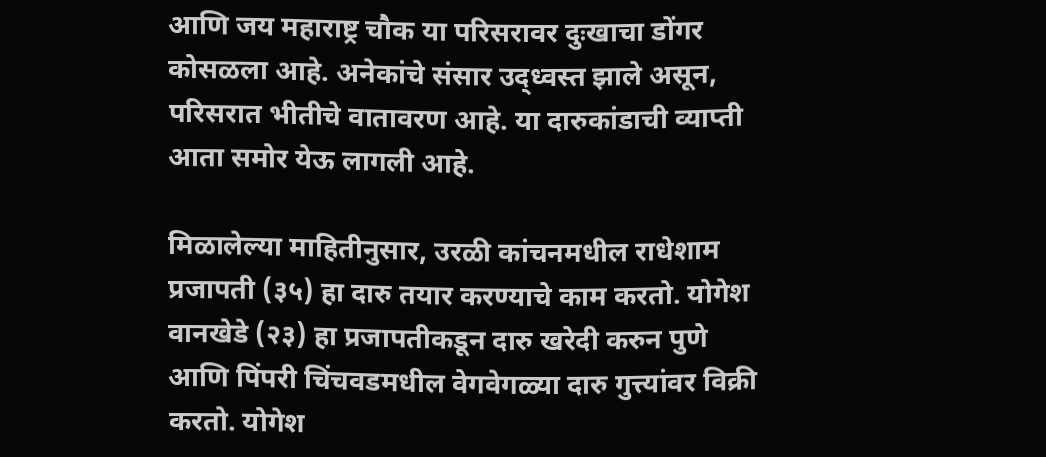आणि जय महाराष्ट्र चौक या परिसरावर दुःखाचा डोंगर कोसळला आहे. अनेकांचे संसार उद्ध्वस्त झाले असून, परिसरात भीतीचे वातावरण आहे. या दारुकांडाची व्याप्ती आता समोर येऊ लागली आहे.

मिळालेल्या माहितीनुसार, उरळी कांचनमधील राधेशाम प्रजापती (३५) हा दारु तयार करण्याचे काम करतो. योगेश वानखेडे (२३) हा प्रजापतीकडून दारु खरेदी करुन पुणे आणि पिंपरी चिंचवडमधील वेगवेगळ्या दारु गुत्त्यांवर विक्री करतो. योगेश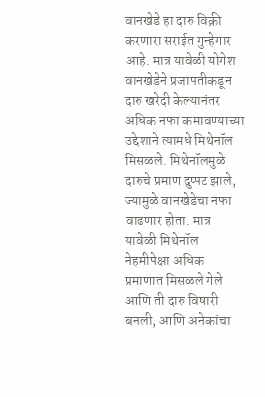वानखेडे हा दारु विक्री करणारा सराईत गुन्हेगार आहे. मात्र यावेळी योगेश‌ वानखेडेने प्रजापतीकडून दारु खरेदी केल्यानंतर अधिक नफा कमावण्याच्या उद्देशाने त्यामधे मिथेनॉल मिसळले. मिथेनॉलमुळे दारुचे प्रमाण दुप्पट झाले, ज्यामुळे वानखेडेचा नफा वाढणार होता. मात्र यावेळी मिथेनॉल नेहमीपेक्षा अधिक प्रमाणात मिसळले गेले आणि ती दारु विषारी बनली, आणि अनेकांचा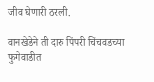जीव घेणारी ठरली.

वानखेडेने ती दारु पिंपरी चिंचवडच्या फुगेवाडीत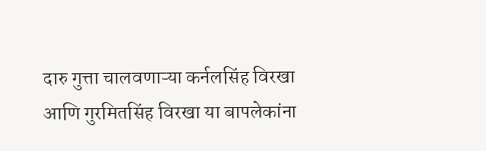दारु गुत्ता चालवणाऱ्या कर्नलसिंह विरखा आणि गुरमितसिंह विरखा या बापलेकांना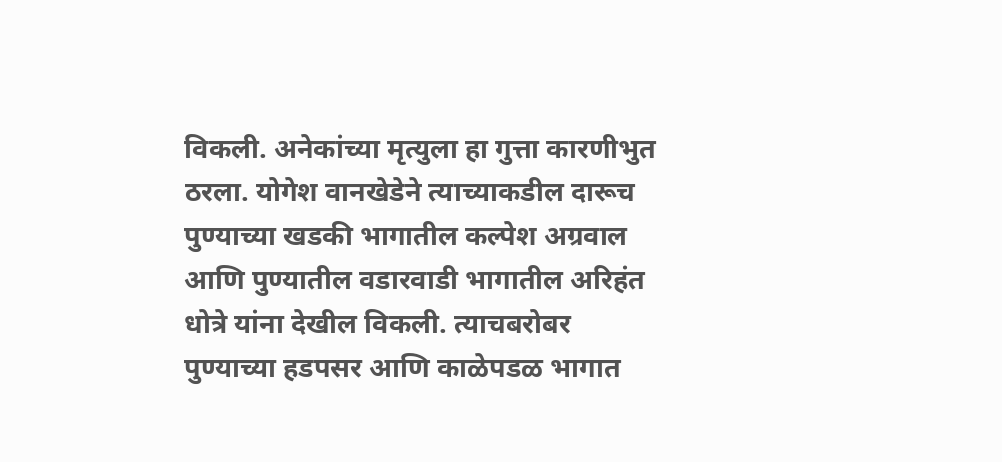विकली. अनेकांच्या मृत्युला हा गुत्ता कारणीभुत ठरला. योगेश‌ वानखेडेने त्याच्याकडील दारूच पुण्याच्या खडकी भागातील कल्पेश अग्रवाल आणि पुण्यातील वडारवाडी भागातील अरिहंत धोत्रे यांना देखील विकली. त्याचबरोबर पुण्याच्या हडपसर आणि काळेपडळ भागात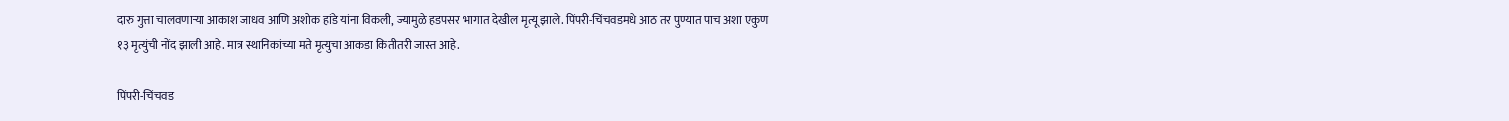दारु गुत्ता चालवणाऱ्या आकाश जाधव आणि अशोक हांडे यांना विकली, ज्यामुळे हडपसर भागात देखील मृत्यू झाले. पिंपरी-चिंचवडमधे आठ तर पुण्यात पाच अशा एकुण १३ मृत्युंची नोंद झाली आहे. मात्र स्थानिकांच्या मते मृत्युचा आकडा कितीतरी जास्त आहे.

पिंपरी-चिंचवड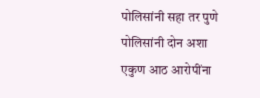पोलिसांनी सहा तर पुणे पोलिसांनी दोन अशा एकुण आठ आरोपींना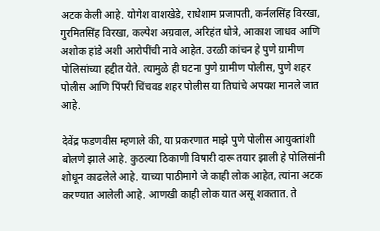अटक केली आहे. योगेश वाशखेडे, राधेशाम प्रजापती, कर्नलसिंह विरखा, गुरमितसिंह विरखा, कल्पेश अग्रवाल, अरिहंत धोत्रे, आकाश जाधव आणि अशोक हांडे अशी आरोपींची नावे आहेत. उरळी कांचन हे पुणे ग्रामीण पोलिसांच्या हद्दीत येते. त्यामुळे ही घटना पुणे ग्रामीण पोलीस, पुणे शहर पोलीस आणि पिंपरी चिंचवड शहर पोलीस या तिघांचे अपयश मानले जात आहे.

देवेंद्र फडणवीस म्हणाले की, या प्रकरणात माझे पुणे पोलीस आयुक्तांशी बोलणे झाले आहे. कुठल्या ठिकाणी विषारी दारू तयार झाली हे पोलिसांनी शोधून काढलेले आहे. याच्या पाठीमागे जे काही लोक आहेत, त्यांना अटक करण्यात आलेली आहे. आणखी काही लोक यात असू शकतात. ते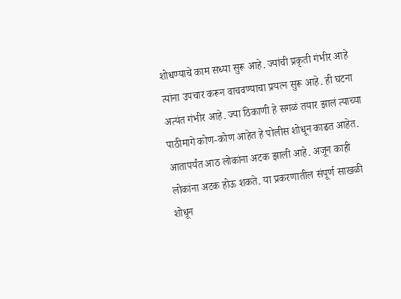शोधण्याचे काम सध्या सुरू आहे. ज्यांची प्रकृती गंभीर आहे त्यांना उपचार करून वाचवण्याचा प्रयत्न सुरू आहे. ही घटना अत्यंत गंभीर आहे. ज्या ठिकाणी हे सगळं तयार झालं त्याच्या पाठीमागे कोण-कोण आहेत हे पोलीस शोधून काढत आहेत. आतापर्यंत आठ लोकांना अटक झाली आहे. अजून काही लोकांना अटक होऊ शकते. या प्रकरणातील संपूर्ण साखळी शोधून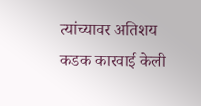त्यांच्यावर अतिशय कडक कारवाई केली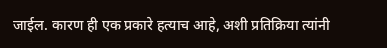जाईल. कारण ही एक प्रकारे हत्याच आहे, अशी प्रतिक्रिया त्यांनी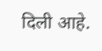दिली आहे.